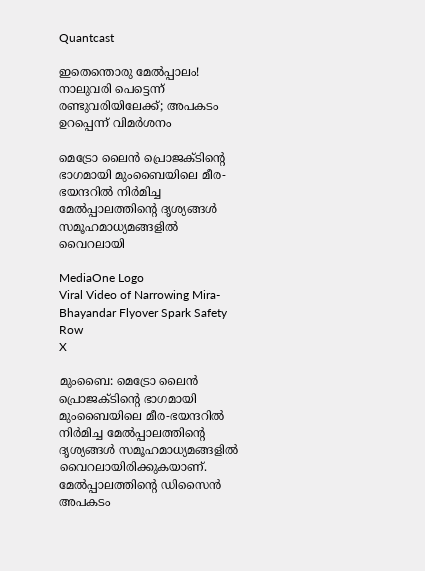Quantcast

ഇതെന്തൊരു മേല്‍പ്പാലം! നാലുവരി പെട്ടെന്ന് രണ്ടുവരിയിലേക്ക്‌; അപകടം ഉറപ്പെന്ന് വിമര്‍ശനം

മെട്രോ ലൈന്‍ പ്രൊജക്ടിൻ്റെ ഭാഗമായി മുംബൈയിലെ മീര-ഭയന്ദറില്‍ നിര്‍മിച്ച മേല്‍പ്പാലത്തിൻ്റെ ദൃശ്യങ്ങള്‍ സമൂഹമാധ്യമങ്ങളില്‍ വൈറലായി

MediaOne Logo
Viral Video of Narrowing Mira-Bhayandar Flyover Spark Safety Row
X

മുംബൈ: മെട്രോ ലൈന്‍ പ്രൊജക്ടിന്റെ ഭാഗമായി മുംബൈയിലെ മീര-ഭയന്ദറില്‍ നിര്‍മിച്ച മേല്‍പ്പാലത്തിന്റെ ദൃശ്യങ്ങള്‍ സമൂഹമാധ്യമങ്ങളില്‍ വൈറലായിരിക്കുകയാണ്. മേല്‍പ്പാലത്തിന്റെ ഡിസൈന്‍ അപകടം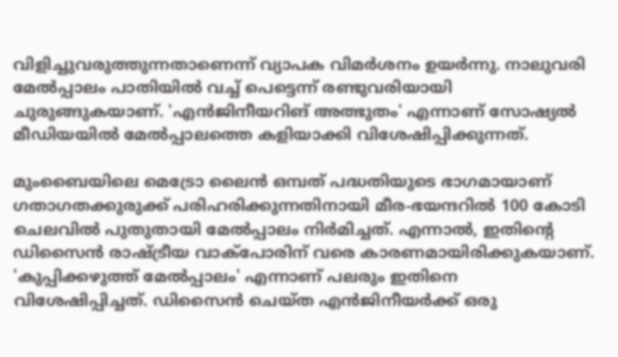വിളിച്ചുവരുത്തുന്നതാണെന്ന് വ്യാപക വിമര്‍ശനം ഉയര്‍ന്നു. നാലുവരി മേല്‍പ്പാലം പാതിയില്‍ വച്ച് പെട്ടെന്ന് രണ്ടുവരിയായി ചുരുങ്ങുകയാണ്. 'എന്‍ജിനീയറിങ് അത്ഭുതം' എന്നാണ് സോഷ്യല്‍ മീഡിയയില്‍ മേല്‍പ്പാലത്തെ കളിയാക്കി വിശേഷിപ്പിക്കുന്നത്.

മുംബൈയിലെ മെട്രോ ലൈന്‍ ഒമ്പത് പദ്ധതിയുടെ ഭാഗമായാണ് ഗതാഗതക്കുരുക്ക് പരിഹരിക്കുന്നതിനായി മീര-ഭയന്ദറില്‍ 100 കോടി ചെലവില്‍ പുതുതായി മേല്‍പ്പാലം നിര്‍മിച്ചത്. എന്നാല്‍, ഇതിന്റെ ഡിസൈന്‍ രാഷ്ട്രീയ വാക്‌പോരിന് വരെ കാരണമായിരിക്കുകയാണ്. 'കുപ്പിക്കഴുത്ത് മേല്‍പ്പാലം' എന്നാണ് പലരും ഇതിനെ വിശേഷിപ്പിച്ചത്. ഡിസൈന്‍ ചെയ്ത എന്‍ജിനീയര്‍ക്ക് ഒരു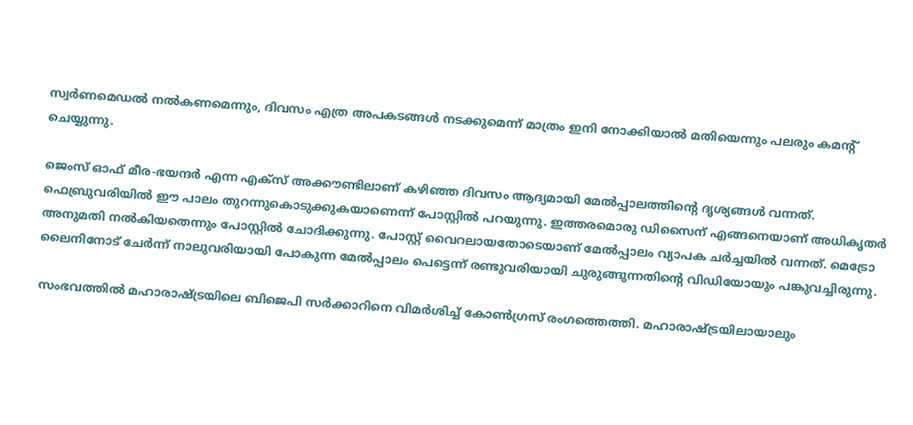സ്വര്‍ണമെഡല്‍ നല്‍കണമെന്നും, ദിവസം എത്ര അപകടങ്ങള്‍ നടക്കുമെന്ന് മാത്രം ഇനി നോക്കിയാല്‍ മതിയെന്നും പലരും കമന്റ് ചെയ്യുന്നു.

ജെംസ് ഓഫ് മീര-ഭയന്ദര്‍ എന്ന എക്‌സ് അക്കൗണ്ടിലാണ് കഴിഞ്ഞ ദിവസം ആദ്യമായി മേല്‍പ്പാലത്തിന്റെ ദൃശ്യങ്ങള്‍ വന്നത്. ഫെബ്രുവരിയില്‍ ഈ പാലം തുറന്നുകൊടുക്കുകയാണെന്ന് പോസ്റ്റില്‍ പറയുന്നു. ഇത്തരമൊരു ഡിസൈന് എങ്ങനെയാണ് അധികൃതര്‍ അനുമതി നല്‍കിയതെന്നും പോസ്റ്റില്‍ ചോദിക്കുന്നു. പോസ്റ്റ് വൈറലായതോടെയാണ് മേല്‍പ്പാലം വ്യാപക ചര്‍ച്ചയില്‍ വന്നത്. മെട്രോ ലൈനിനോട് ചേര്‍ന്ന് നാലുവരിയായി പോകുന്ന മേല്‍പ്പാലം പെട്ടെന്ന് രണ്ടുവരിയായി ചുരുങ്ങുന്നതിന്റെ വിഡിയോയും പങ്കുവച്ചിരുന്നു.

സംഭവത്തില്‍ മഹാരാഷ്ട്രയിലെ ബിജെപി സര്‍ക്കാറിനെ വിമര്‍ശിച്ച് കോണ്‍ഗ്രസ് രംഗത്തെത്തി. മഹാരാഷ്ട്രയിലായാലും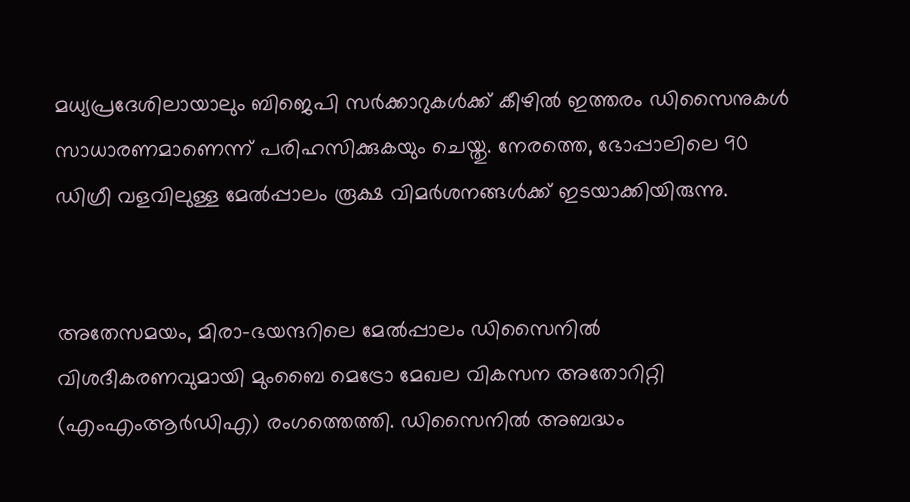മധ്യപ്രദേശിലായാലും ബിജെപി സര്‍ക്കാറുകള്‍ക്ക് കീഴില്‍ ഇത്തരം ഡിസൈനുകള്‍ സാധാരണമാണെന്ന് പരിഹസിക്കുകയും ചെയ്തു. നേരത്തെ, ഭോപ്പാലിലെ 90 ഡിഗ്രീ വളവിലുള്ള മേല്‍പ്പാലം രൂക്ഷ വിമര്‍ശനങ്ങള്‍ക്ക് ഇടയാക്കിയിരുന്നു.


അതേസമയം, മിരാ-ഭയന്ദറിലെ മേല്‍പ്പാലം ഡിസൈനില്‍ വിശദീകരണവുമായി മുംബൈ മെട്രോ മേഖല വികസന അതോറിറ്റി (എംഎംആര്‍ഡിഎ) രംഗത്തെത്തി. ഡിസൈനില്‍ അബദ്ധം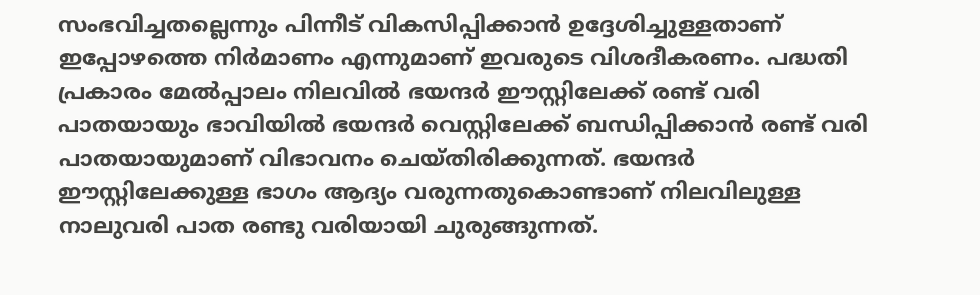സംഭവിച്ചതല്ലെന്നും പിന്നീട് വികസിപ്പിക്കാന്‍ ഉദ്ദേശിച്ചുള്ളതാണ് ഇപ്പോഴത്തെ നിര്‍മാണം എന്നുമാണ് ഇവരുടെ വിശദീകരണം. പദ്ധതി പ്രകാരം മേല്‍പ്പാലം നിലവില്‍ ഭയന്ദര്‍ ഈസ്റ്റിലേക്ക് രണ്ട് വരി പാതയായും ഭാവിയില്‍ ഭയന്ദര്‍ വെസ്റ്റിലേക്ക് ബന്ധിപ്പിക്കാന്‍ രണ്ട് വരി പാതയായുമാണ് വിഭാവനം ചെയ്തിരിക്കുന്നത്. ഭയന്ദര്‍ ഈസ്റ്റിലേക്കുള്ള ഭാഗം ആദ്യം വരുന്നതുകൊണ്ടാണ് നിലവിലുള്ള നാലുവരി പാത രണ്ടു വരിയായി ചുരുങ്ങുന്നത്.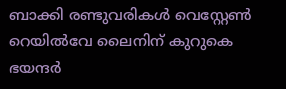ബാക്കി രണ്ടുവരികള്‍ വെസ്റ്റേണ്‍ റെയില്‍വേ ലൈനിന് കുറുകെ ഭയന്ദര്‍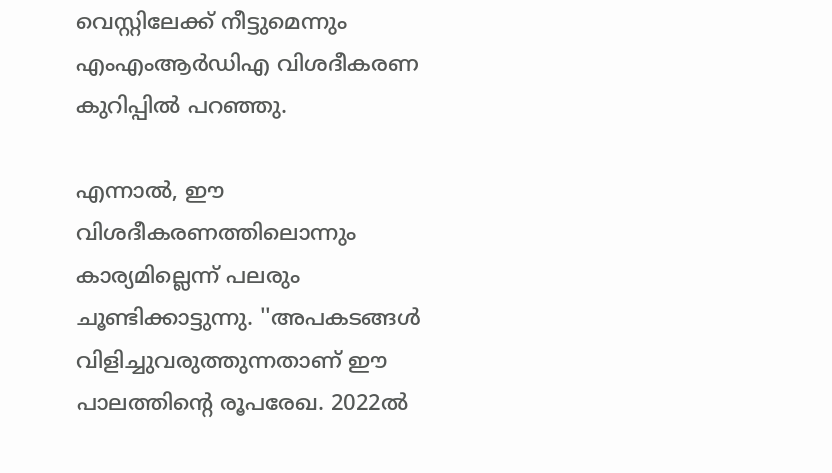വെസ്റ്റിലേക്ക് നീട്ടുമെന്നും എംഎംആര്‍ഡിഎ വിശദീകരണ കുറിപ്പില്‍ പറഞ്ഞു.

എന്നാല്‍, ഈ വിശദീകരണത്തിലൊന്നും കാര്യമില്ലെന്ന് പലരും ചൂണ്ടിക്കാട്ടുന്നു. ''അപകടങ്ങള്‍ വിളിച്ചുവരുത്തുന്നതാണ് ഈ പാലത്തിന്റെ രൂപരേഖ. 2022ല്‍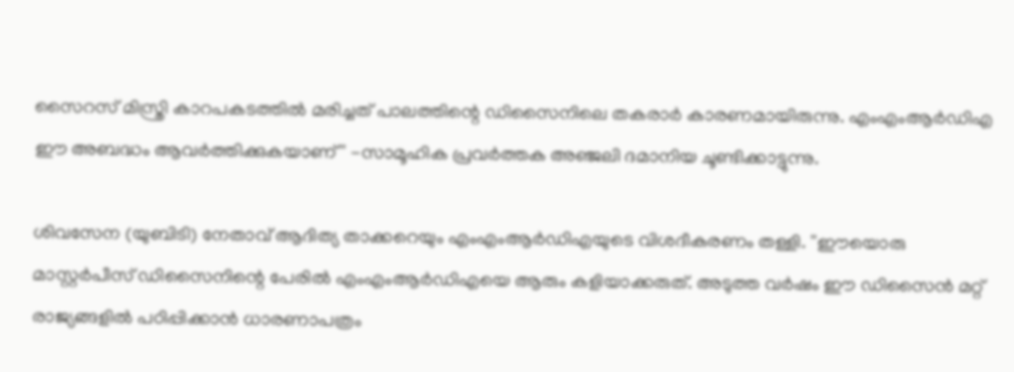സൈറസ് മിസ്ത്രി കാറപകടത്തില്‍ മരിച്ചത് പാലത്തിന്റെ ഡിസൈനിലെ തകരാര്‍ കാരണമായിരുന്നു. എംഎംആര്‍ഡിഎ ഈ അബദ്ധം ആവര്‍ത്തിക്കുകയാണ്'' -സാമൂഹിക പ്രവര്‍ത്തക അഞ്ജലി ദമാനിയ ചൂണ്ടിക്കാട്ടുന്നു.

ശിവസേന (യുബിടി) നേതാവ് ആദിത്യ താക്കറെയും എംഎംആര്‍ഡിഎയുടെ വിശദീകരണം തള്ളി. ''ഈയൊരു മാസ്റ്റര്‍പീസ് ഡിസൈനിന്റെ പേരില്‍ എംഎംആര്‍ഡിഎയെ ആരും കളിയാക്കരുത്. അടുത്ത വര്‍ഷം ഈ ഡിസൈന്‍ മറ്റ് രാജ്യങ്ങളില്‍ പഠിപ്പിക്കാന്‍ ധാരണാപത്രം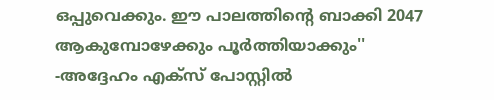ഒപ്പുവെക്കും. ഈ പാലത്തിന്റെ ബാക്കി 2047 ആകുമ്പോഴേക്കും പൂര്‍ത്തിയാക്കും'' -അദ്ദേഹം എക്‌സ് പോസ്റ്റില്‍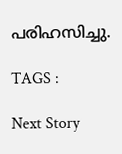പരിഹസിച്ചു.

TAGS :

Next Story